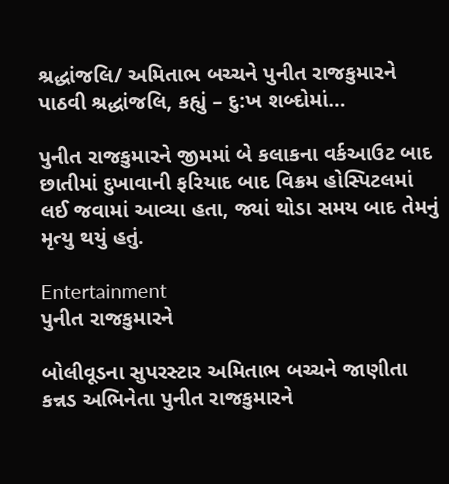શ્રદ્ધાંજલિ/ અમિતાભ બચ્ચને પુનીત રાજકુમારને પાઠવી શ્રદ્ધાંજલિ, કહ્યું – દુ:ખ શબ્દોમાં…

પુનીત રાજકુમારને જીમમાં બે કલાકના વર્કઆઉટ બાદ છાતીમાં દુખાવાની ફરિયાદ બાદ વિક્રમ હોસ્પિટલમાં લઈ જવામાં આવ્યા હતા, જ્યાં થોડા સમય બાદ તેમનું મૃત્યુ થયું હતું.

Entertainment
પુનીત રાજકુમારને

બોલીવૂડના સુપરસ્ટાર અમિતાભ બચ્ચને જાણીતા કન્નડ અભિનેતા પુનીત રાજકુમારને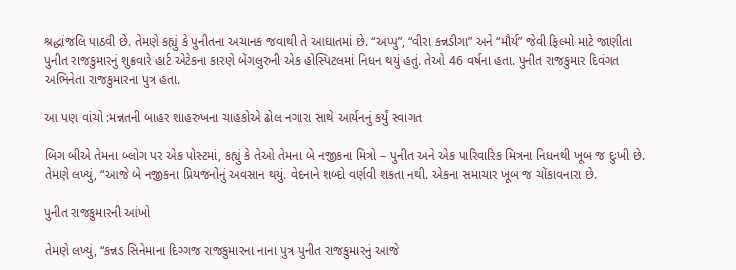શ્રદ્ધાંજલિ પાઠવી છે. તેમણે કહ્યું કે પુનીતના અચાનક જવાથી તે આઘાતમાં છે. “અપ્પુ”, “વીરા કન્નડીગા” અને “મૌર્ય” જેવી ફિલ્મો માટે જાણીતા પુનીત રાજકુમારનું શુક્રવારે હાર્ટ એટેકના કારણે બેંગલુરુની એક હોસ્પિટલમાં નિધન થયું હતું. તેઓ 46 વર્ષના હતા. પુનીત રાજકુમાર દિવંગત અભિનેતા રાજકુમારના પુત્ર હતા.

આ પણ વાંચો :મન્નતની બાહર શાહરુખના ચાહકોએ ઢોલ નગારા સાથે આર્યનનું કર્યું સ્વાગત

બિગ બીએ તેમના બ્લોગ પર એક પોસ્ટમાં, કહ્યું કે તેઓ તેમના બે નજીકના મિત્રો – પુનીત અને એક પારિવારિક મિત્રના નિધનથી ખૂબ જ દુઃખી છે. તેમણે લખ્યું, “આજે બે નજીકના પ્રિયજનોનું અવસાન થયું. વેદનાને શબ્દો વર્ણવી શકતા નથી. એકના સમાચાર ખૂબ જ ચોંકાવનારા છે.

પુનીત રાજકુમારની આંખો

તેમણે લખ્યું, “કન્નડ સિનેમાના દિગ્ગજ રાજકુમારના નાના પુત્ર પુનીત રાજકુમારનું આજે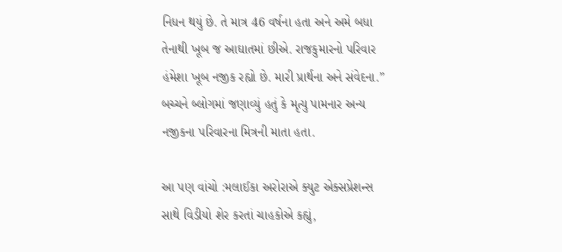નિધન થયું છે. તે માત્ર 46 વર્ષના હતા અને અમે બધા તેનાથી ખૂબ જ આઘાતમાં છીએ. રાજકુમારનો પરિવાર હંમેશા ખૂબ નજીક રહ્યો છે. મારી પ્રાર્થના અને સંવેદના.” બચ્ચને બ્લોગમાં જણાવ્યું હતું કે મૃત્યુ પામનાર અન્ય નજીકના પરિવારના મિત્રની માતા હતા.

આ પણ વાંચો :મલાઈકા અરોરાએ ક્યુટ એક્સપ્રેશન્સ સાથે વિડીયો શેર કરતાં ચાહકોએ કહ્યું,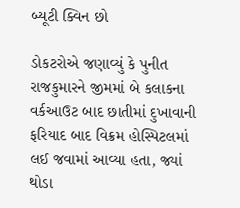બ્યૂટી ક્વિન છો

ડોકટરોએ જણાવ્યું કે પુનીત રાજકુમારને જીમમાં બે કલાકના વર્કઆઉટ બાદ છાતીમાં દુખાવાની ફરિયાદ બાદ વિક્રમ હોસ્પિટલમાં લઈ જવામાં આવ્યા હતા, જ્યાં થોડા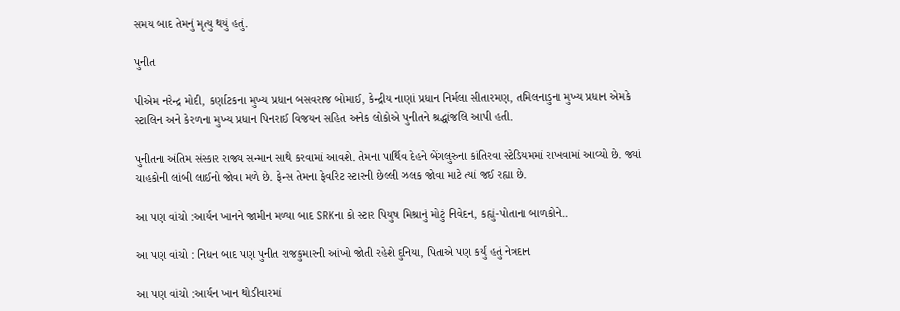સમય બાદ તેમનું મૃત્યુ થયું હતું.

પુનીત

પીએમ નરેન્દ્ર મોદી, કર્ણાટકના મુખ્ય પ્રધાન બસવરાજ બોમાઈ, કેન્દ્રીય નાણાં પ્રધાન નિર્મલા સીતારમણ, તમિલનાડુના મુખ્ય પ્રધાન એમકે સ્ટાલિન અને કેરળના મુખ્ય પ્રધાન પિનરાઈ વિજયન સહિત અનેક લોકોએ પુનીતને શ્રદ્ધાંજલિ આપી હતી.

પુનીતના અંતિમ સંસ્કાર રાજ્ય સન્માન સાથે કરવામાં આવશે. તેમના પાર્થિવ દેહને બેંગલુરુના કાંતિરવા સ્ટેડિયમમાં રાખવામાં આવ્યો છે. જ્યાં ચાહકોની લાંબી લાઈનો જોવા મળે છે. ફેન્સ તેમના ફેવરિટ સ્ટારની છેલ્લી ઝલક જોવા માટે ત્યાં જઈ રહ્યા છે.

આ પણ વાંચો :આર્યન ખાનને જામીન મળ્યા બાદ SRKના કો સ્ટાર પિયુષ મિશ્રાનું મોટું નિવેદન, કહ્યું-પોતાના બાળકોને..

આ પણ વાંચો : નિધન બાદ પણ પુનીત રાજકુમારની આંખો જોતી રહેશે દુનિયા, પિતાએ પણ કર્યું હતું નેત્રદાન

આ પણ વાંચો :આર્યન ખાન થોડીવારમાં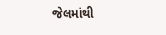જેલમાંથી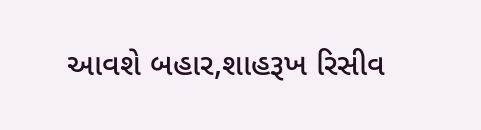આવશે બહાર,શાહરૂખ રિસીવ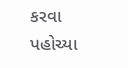કરવા પહોચ્યા